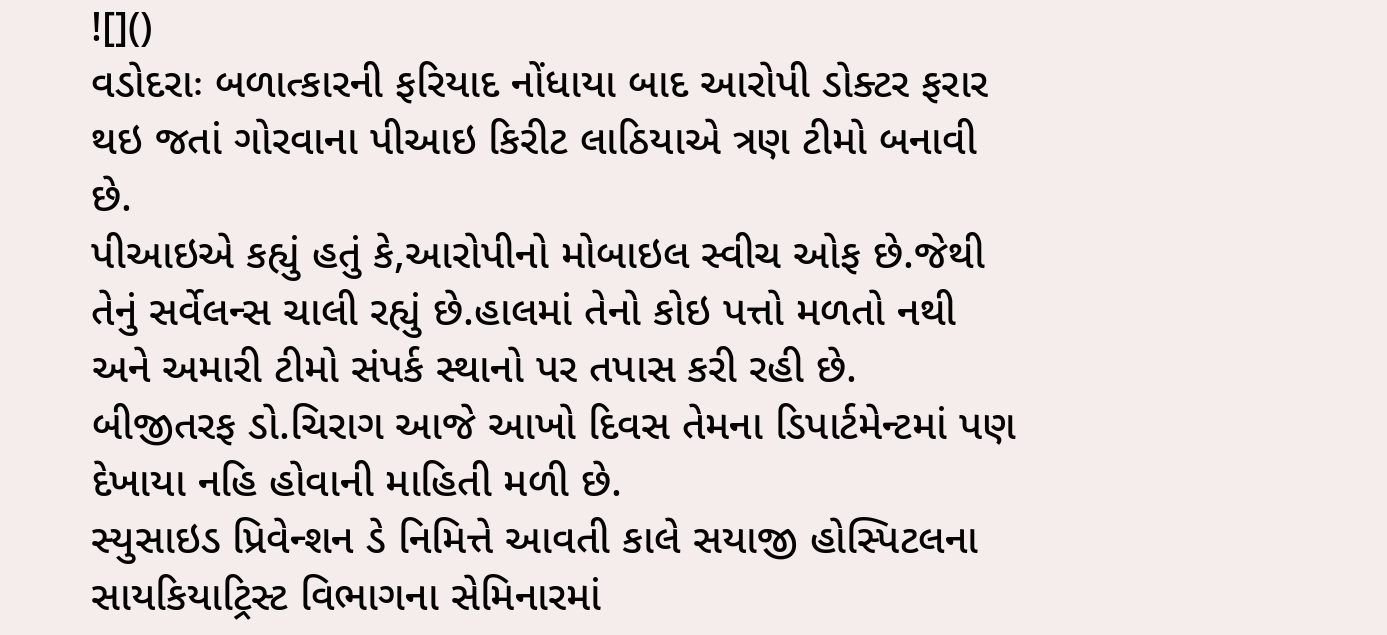![]()
વડોદરાઃ બળાત્કારની ફરિયાદ નોંધાયા બાદ આરોપી ડોક્ટર ફરાર થઇ જતાં ગોરવાના પીઆઇ કિરીટ લાઠિયાએ ત્રણ ટીમો બનાવી છે.
પીઆઇએ કહ્યું હતું કે,આરોપીનો મોબાઇલ સ્વીચ ઓફ છે.જેથી તેનું સર્વેલન્સ ચાલી રહ્યું છે.હાલમાં તેનો કોઇ પત્તો મળતો નથી અને અમારી ટીમો સંપર્ક સ્થાનો પર તપાસ કરી રહી છે.
બીજીતરફ ડો.ચિરાગ આજે આખો દિવસ તેમના ડિપાર્ટમેન્ટમાં પણ દેખાયા નહિ હોવાની માહિતી મળી છે.
સ્યુસાઇડ પ્રિવેન્શન ડે નિમિત્તે આવતી કાલે સયાજી હોસ્પિટલના
સાયકિયાટ્રિસ્ટ વિભાગના સેમિનારમાં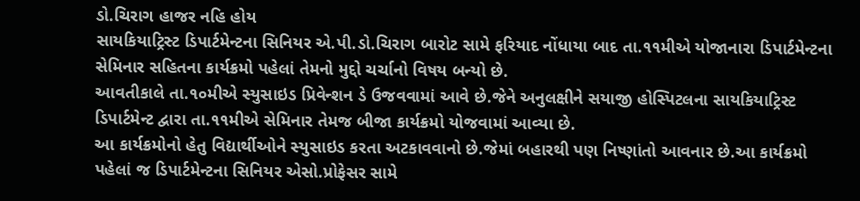ડો.ચિરાગ હાજર નહિ હોય
સાયકિયાટ્રિસ્ટ ડિપાર્ટમેન્ટના સિનિયર એ.પી.ડો.ચિરાગ બારોટ સામે ફરિયાદ નોંધાયા બાદ તા.૧૧મીએ યોજાનારા ડિપાર્ટમેન્ટના સેમિનાર સહિતના કાર્યક્રમો પહેલાં તેમનો મુદ્દો ચર્ચાનો વિષય બન્યો છે.
આવતીકાલે તા.૧૦મીએ સ્યુસાઇડ પ્રિવેન્શન ડે ઉજવવામાં આવે છે.જેને અનુલક્ષીને સયાજી હોસ્પિટલના સાયકિયાટ્રિસ્ટ ડિપાર્ટમેન્ટ દ્વારા તા.૧૧મીએ સેમિનાર તેમજ બીજા કાર્યક્રમો યોજવામાં આવ્યા છે.
આ કાર્યક્રમોનો હેતુ વિદ્યાર્થીઓને સ્યુસાઇડ કરતા અટકાવવાનો છે.જેમાં બહારથી પણ નિષ્ણાંતો આવનાર છે.આ કાર્યક્રમો પહેલાં જ ડિપાર્ટમેન્ટના સિનિયર એસો.પ્રોફેસર સામે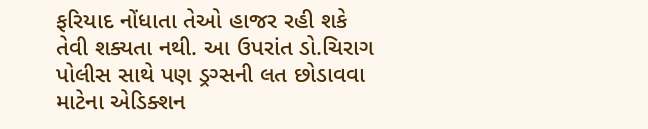ફરિયાદ નોંધાતા તેઓ હાજર રહી શકે તેવી શક્યતા નથી. આ ઉપરાંત ડો.ચિરાગ પોલીસ સાથે પણ ડ્રગ્સની લત છોડાવવા માટેના એડિક્શન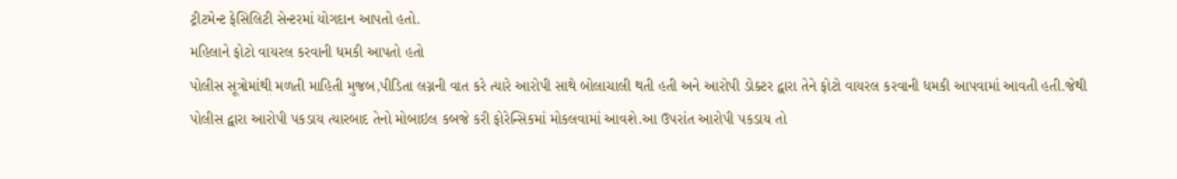ટ્રીટમેન્ટ ફેસિલિટી સેન્ટરમાં યોગદાન આપતો હતો.
મહિલાને ફોટો વાયરલ કરવાની ધમકી આપતો હતો
પોલીસ સૂત્રોમાંથી મળતી માહિતી મુજબ,પીડિતા લગ્નની વાત કરે ત્યારે આરોપી સાથે બોલાચાલી થતી હતી અને આરોપી ડોક્ટર દ્વારા તેને ફોટો વાયરલ કરવાની ધમકી આપવામાં આવતી હતી.જેથી પોલીસ દ્વારા આરોપી પકડાય ત્યારબાદ તેનો મોબાઇલ કબજે કરી ફોરેન્સિકમાં મોકલવામાં આવશે.આ ઉપરાંત આરોપી પકડાય તો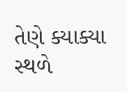તેણે ક્યાક્યા સ્થળે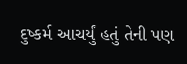દુષ્કર્મ આચર્યું હતું તેની પણ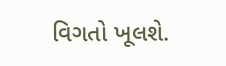વિગતો ખૂલશે.